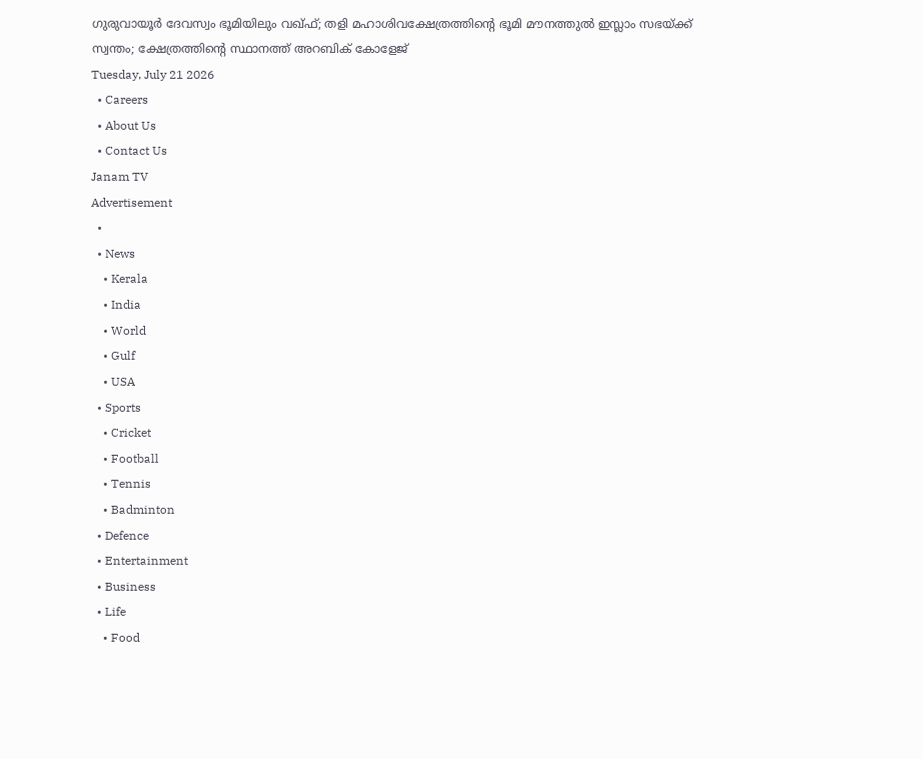ഗുരുവായൂർ ദേവസ്വം ഭൂമിയിലും വഖ്ഫ്; തളി മഹാശിവക്ഷേത്രത്തിന്റെ ഭൂമി മൗനത്തുൽ ഇസ്ലാം സഭയ്ക്ക് സ്വന്തം; ക്ഷേത്രത്തിന്റെ സ്ഥാനത്ത് അറബിക് കോളേജ്
Tuesday, July 21 2026
  • Careers
  • About Us
  • Contact Us
Janam TV
Advertisement
  •
  • News
    • Kerala
    • India
    • World
    • Gulf
    • USA
  • Sports
    • Cricket
    • Football
    • Tennis
    • Badminton
  • Defence
  • Entertainment
  • Business
  • Life
    • Food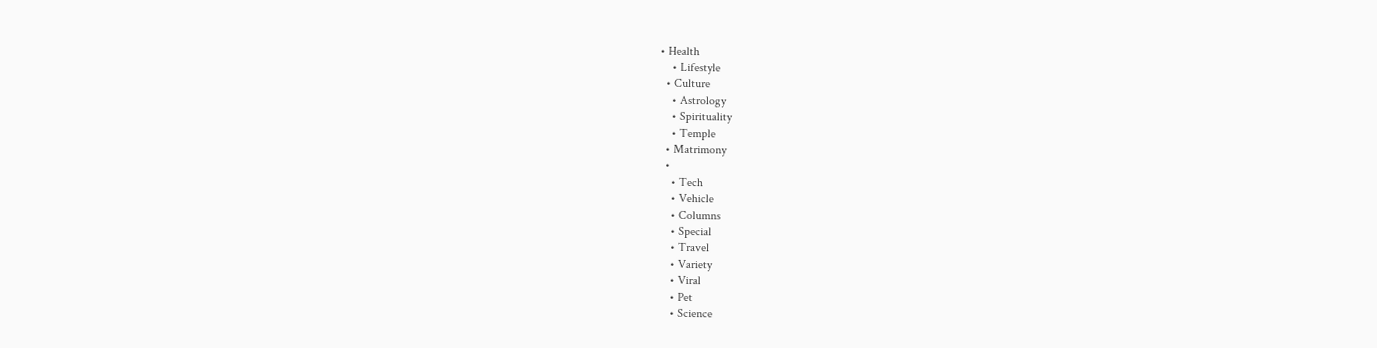• Health
    • Lifestyle
  • Culture
    • Astrology
    • Spirituality
    • Temple
  • Matrimony
  •
    • Tech
    • Vehicle
    • Columns
    • Special
    • Travel
    • Variety
    • Viral
    • Pet
    • Science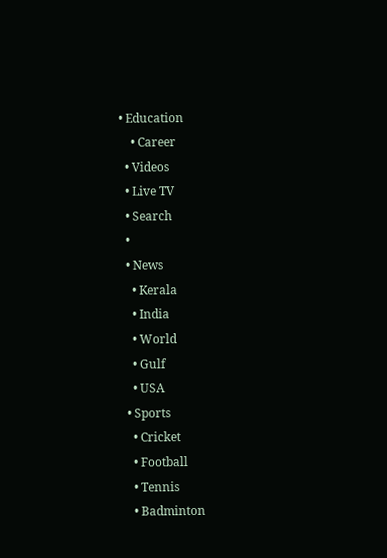• Education
    • Career
  • Videos
  • Live TV
  • Search
  •
  • News
    • Kerala
    • India
    • World
    • Gulf
    • USA
  • Sports
    • Cricket
    • Football
    • Tennis
    • Badminton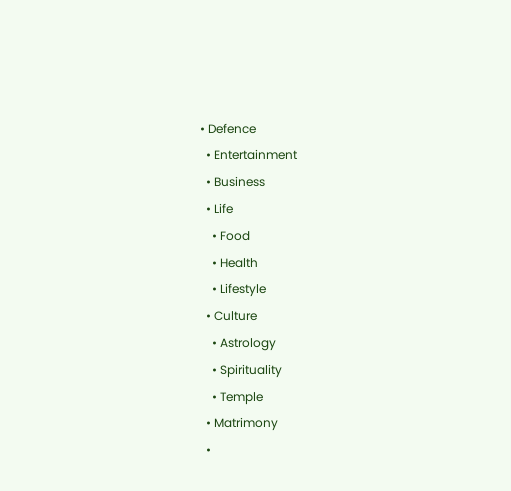• Defence
  • Entertainment
  • Business
  • Life
    • Food
    • Health
    • Lifestyle
  • Culture
    • Astrology
    • Spirituality
    • Temple
  • Matrimony
  •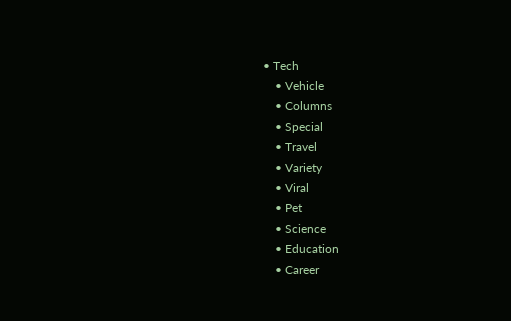• Tech
    • Vehicle
    • Columns
    • Special
    • Travel
    • Variety
    • Viral
    • Pet
    • Science
    • Education
    • Career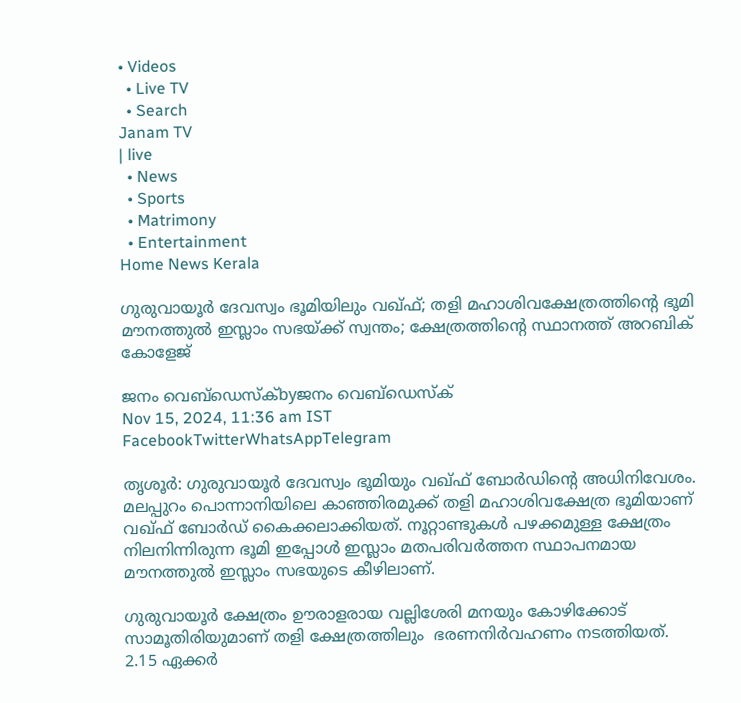• Videos
  • Live TV
  • Search
Janam TV
| live
  • News
  • Sports
  • Matrimony
  • Entertainment
Home News Kerala

ഗുരുവായൂർ ദേവസ്വം ഭൂമിയിലും വഖ്ഫ്; തളി മഹാശിവക്ഷേത്രത്തിന്റെ ഭൂമി മൗനത്തുൽ ഇസ്ലാം സഭയ്‌ക്ക് സ്വന്തം; ക്ഷേത്രത്തിന്റെ സ്ഥാനത്ത് അറബിക് കോളേജ്

ജനം വെബ്‌ഡെസ്ക്byജനം വെബ്‌ഡെസ്ക്
Nov 15, 2024, 11:36 am IST
FacebookTwitterWhatsAppTelegram

തൃശൂർ: ഗുരുവായൂർ ദേവസ്വം ഭൂമിയും വഖ്ഫ് ബോർഡിന്റെ അധിനിവേശം. മലപ്പുറം പൊന്നാനിയിലെ കാഞ്ഞിരമുക്ക് തളി മഹാശിവക്ഷേത്ര ഭൂമിയാണ് വഖ്ഫ് ബോർഡ് കൈക്കലാക്കിയത്. നൂറ്റാണ്ടുകൾ പഴക്കമുള്ള ക്ഷേത്രം നിലനിന്നിരുന്ന ഭൂമി ഇപ്പോൾ ഇസ്ലാം മതപരിവർത്തന സ്ഥാപനമായ മൗനത്തുൽ ഇസ്ലാം സഭയുടെ കീഴിലാണ്.

ഗുരുവായൂർ ക്ഷേത്രം ഊരാളരായ വല്ലിശേരി മനയും കോഴിക്കോട് സാമൂതിരിയുമാണ് തളി ക്ഷേത്രത്തിലും  ഭരണനിർവഹണം നടത്തിയത്.  2.15 ഏക്കർ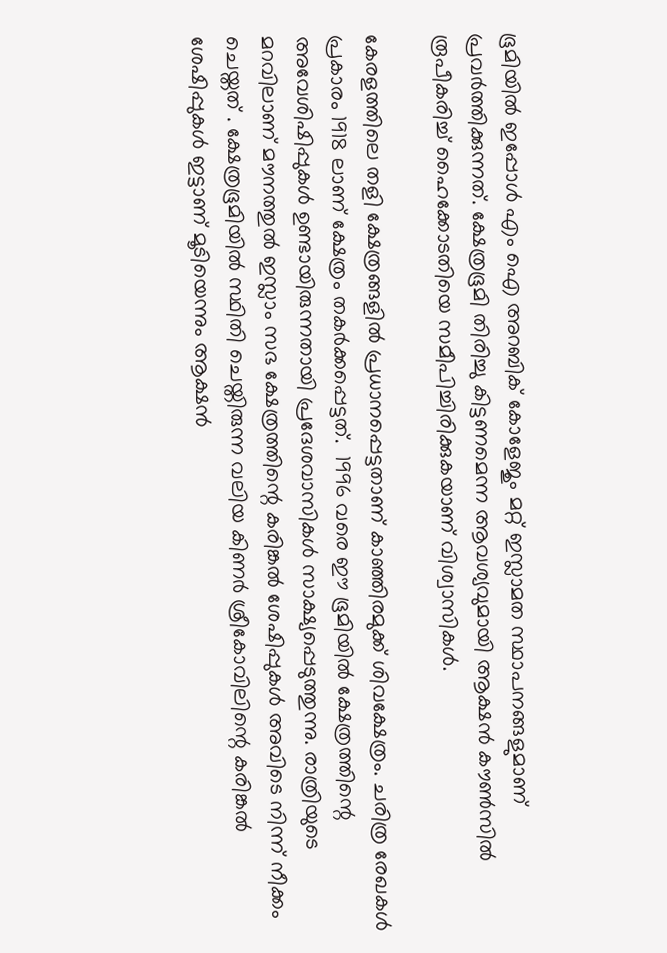ഭൂമിയിൽ ഇപ്പോൾ എം ഐ അറബിക് കോളേജും മറ്റ് ഇസ്ലാമത സ്ഥാപനങ്ങളുമാണ് പ്രവർത്തിക്കുന്നത്. ക്ഷേത്രഭൂമി തിരിച്ചു കിട്ടണമെന്ന ആവശ്യവുമായി ആക്ഷൻ കൗൺസിൽ രൂപീകരിച്ച് ഹൈക്കോടതിയെ സമീപിച്ചിരിക്കുകയാണ് വിശ്വാസികൾ.

കേരളത്തിലെ തളി ക്ഷേത്രങ്ങളിൽ പ്രധാനപ്പെട്ടതാണ് കാഞ്ഞിരമുക്ക് ശിവക്ഷേത്രം. ചരിത്ര രേഖകൾ പ്രകാരം 1918 ലാണ് ക്ഷേത്രം തകർക്കപ്പെട്ടത്.  1996 വരെ ഈ ഭൂമിയിൽ ക്ഷേത്രത്തിന്റെ അവേശിഷിപ്പുകൾ ഉണ്ടായിരുന്നതായി പ്രദേശവാസികൾ സാക്ഷ്യപ്പെടുത്തുന്നു. രാത്രിയുടെ മറവിലാണ് മൗനത്തുൽ ഇസ്ലാം സഭ ക്ഷേത്രത്തിന്റെ കരിങ്കൽ ശേഷിപ്പുകൾ അവിടെ നിന്ന് നീക്കം ചെയ്തത് . ക്ഷേത്രഭൂമിയിൽ സ്ഥിതി ചെയ്തിരുന്ന വലിയ കിണർ ശ്രീകോവിലിന്റെ കരിങ്കൽ ശേഷിപ്പുകൾ ഇട്ടാണ് മൂടിയെന്നും ആക്ഷൻ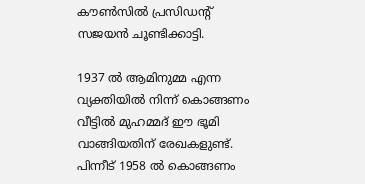കൗൺസിൽ പ്രസിഡന്റ് സജയൻ ചൂണ്ടിക്കാട്ടി.

1937 ൽ ആമിനുമ്മ എന്ന വ്യക്തിയിൽ നിന്ന് കൊങ്ങണം വീട്ടിൽ മുഹമ്മദ് ഈ ഭൂമി വാങ്ങിയതിന് രേഖകളുണ്ട്. പിന്നീട് 1958 ൽ കൊങ്ങണം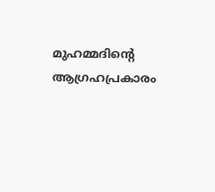മുഹമ്മദിന്റെ ആഗ്രഹപ്രകാരം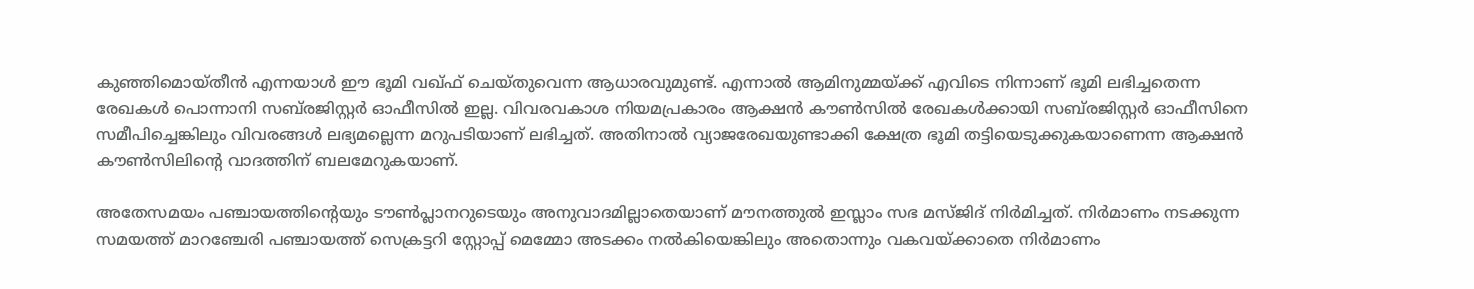കുഞ്ഞിമൊയ്തീൻ എന്നയാൾ ഈ ഭൂമി വഖ്ഫ് ചെയ്തുവെന്ന ആധാരവുമുണ്ട്. എന്നാൽ ആമിനുമ്മയ്‌ക്ക് എവിടെ നിന്നാണ് ഭൂമി ലഭിച്ചതെന്ന രേഖകൾ പൊന്നാനി സബ്‌രജിസ്റ്റർ ഓഫീസിൽ ഇല്ല. വിവരവകാശ നിയമപ്രകാരം ആക്ഷൻ കൗൺസിൽ രേഖകൾക്കായി സബ്‌രജിസ്റ്റർ ഓഫീസിനെ സമീപിച്ചെങ്കിലും വിവരങ്ങൾ ലഭ്യമല്ലെന്ന മറുപടിയാണ് ലഭിച്ചത്. അതിനാൽ വ്യാജരേഖയുണ്ടാക്കി ക്ഷേത്ര ഭൂമി തട്ടിയെടുക്കുകയാണെന്ന ആക്ഷൻ കൗൺസിലിന്റെ വാദത്തിന് ബലമേറുകയാണ്.

അതേസമയം പഞ്ചായത്തിന്റെയും ടൗൺപ്ലാനറുടെയും അനുവാദമില്ലാതെയാണ് മൗനത്തുൽ ഇസ്ലാം സഭ മസ്ജിദ് നിർമിച്ചത്. നിർമാണം നടക്കുന്ന സമയത്ത് മാറഞ്ചേരി പ‍ഞ്ചായത്ത് സെക്രട്ടറി സ്റ്റോപ്പ് മെമ്മോ അടക്കം നൽകിയെങ്കിലും അതൊന്നും വകവയ്‌ക്കാതെ നിർമാണം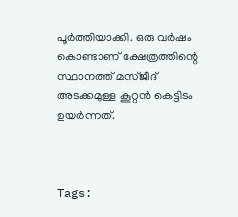പൂർത്തിയാക്കി. ഒരു വർഷം കൊണ്ടാണ് ക്ഷേത്രത്തിന്റെ സ്ഥാനത്ത് മസ്ജീദ് അടക്കമുള്ള കൂറ്റൻ കെട്ടിടം  ഉയർന്നത്.



Tags: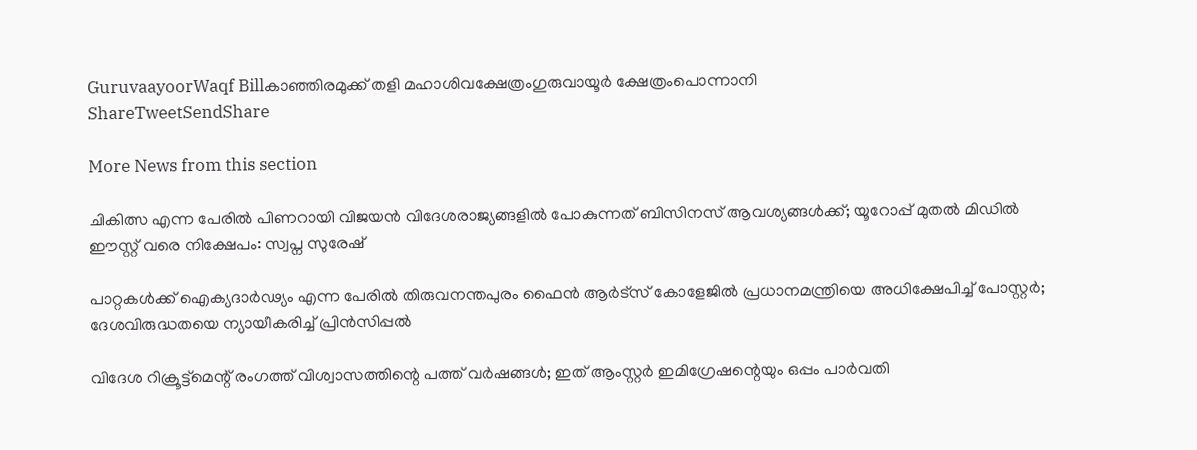GuruvaayoorWaqf Billകാഞ്ഞിരമുക്ക് തളി മഹാശിവക്ഷേത്രംഗുരുവായൂർ ക്ഷേത്രംപൊന്നാനി
ShareTweetSendShare

More News from this section

ചികിത്സ എന്ന പേരിൽ പിണറായി വിജയൻ വിദേശരാജ്യങ്ങളിൽ പോകുന്നത് ബിസിനസ് ആവശ്യങ്ങൾക്ക്; യൂറോപ്പ് മുതൽ മിഡിൽ ഈസ്റ്റ് വരെ നിക്ഷേപം: സ്വപ്ന സുരേഷ്

പാറ്റകൾക്ക് ഐക്യദാർഢ്യം എന്ന പേരിൽ തിരുവനന്തപുരം ഫൈൻ ആർട്സ് കോളേജിൽ പ്രധാനമന്ത്രിയെ അധിക്ഷേപിച്ച് പോസ്റ്റർ; ദേശവിരുദ്ധതയെ ന്യായീകരിച്ച് പ്രിൻസിപ്പൽ

വിദേശ റിക്രൂട്ട്മെന്റ് രംഗത്ത് വിശ്വാസത്തിന്റെ പത്ത് വർഷങ്ങൾ; ഇത് ആംസ്റ്റർ ഇമിഗ്രേഷന്റെയും ഒപ്പം പാർവതി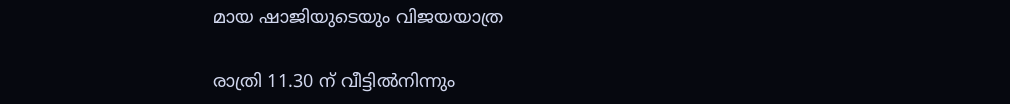മായ ഷാജിയുടെയും വിജയയാത്ര

രാത്രി 11.30 ന് വീട്ടിൽനിന്നും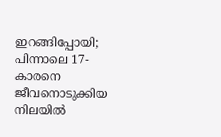ഇറങ്ങിപ്പോയി; പിന്നാലെ 17-കാരനെ ജീവനൊടുക്കിയ നിലയിൽ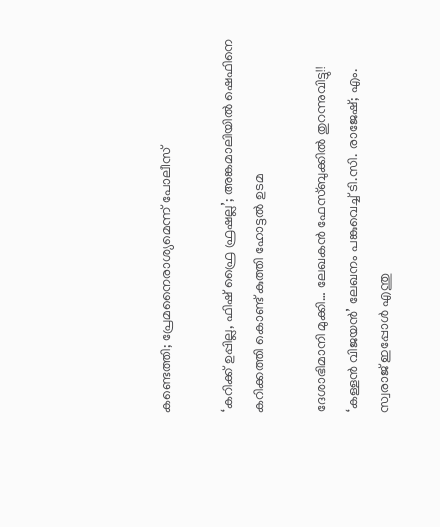കണ്ടെത്തി; പ്രേമനൈരാശ്യമെന്ന് പോലീസ്

‘കറിക്ക് ഉപ്പില്ല, ഫിഷ് ഫ്രൈ ഫ്രഷല്ല’; അങ്കമാലിയിൽ ഷെഫിനെ കറിക്കത്തി കൊണ്ട് കുത്തി ഹോട്ടൽ ഉടമ

ദേശാഭിമാനി മുക്കി… ലേഖകൻ ഫേസ്ബുക്കിൽ തുറന്നുവിട്ടു!! ‘കള്ളൻ വിജയൻ’ ലേഖനം പങ്കുവെച്ച് ടി.സി. രാജേഷ്; എം. സ്വരാജ് ഇപ്പോൾ എന്തു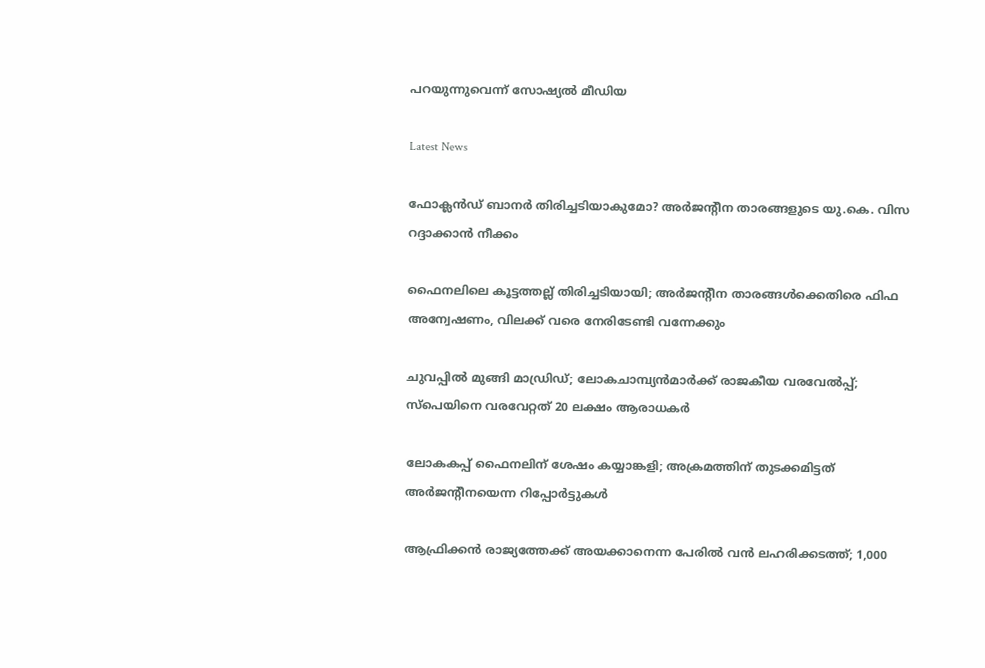പറയുന്നുവെന്ന് സോഷ്യൽ മീഡിയ

Latest News

ഫോക്ലന്‍ഡ് ബാനര്‍ തിരിച്ചടിയാകുമോ? അര്‍ജന്റീന താരങ്ങളുടെ യു.കെ. വിസ റദ്ദാക്കാന്‍ നീക്കം

ഫൈനലിലെ കൂട്ടത്തല്ല് തിരിച്ചടിയായി; അര്‍ജന്റീന താരങ്ങള്‍ക്കെതിരെ ഫിഫ അന്വേഷണം, വിലക്ക് വരെ നേരിടേണ്ടി വന്നേക്കും

ചുവപ്പില്‍ മുങ്ങി മാഡ്രിഡ്; ലോകചാമ്പ്യന്‍മാര്‍ക്ക് രാജകീയ വരവേല്‍പ്പ്; സ്‌പെയിനെ വരവേറ്റത് 20 ലക്ഷം ആരാധകര്‍

ലോകകപ്പ് ഫൈനലിന് ശേഷം കയ്യാങ്കളി; അക്രമത്തിന് തുടക്കമിട്ടത് അര്‍ജന്റീനയെന്ന റിപ്പോര്‍ട്ടുകള്‍

ആഫ്രിക്കൻ രാജ്യത്തേക്ക് അയക്കാനെന്ന പേരിൽ വൻ ലഹരിക്കടത്ത്; 1,000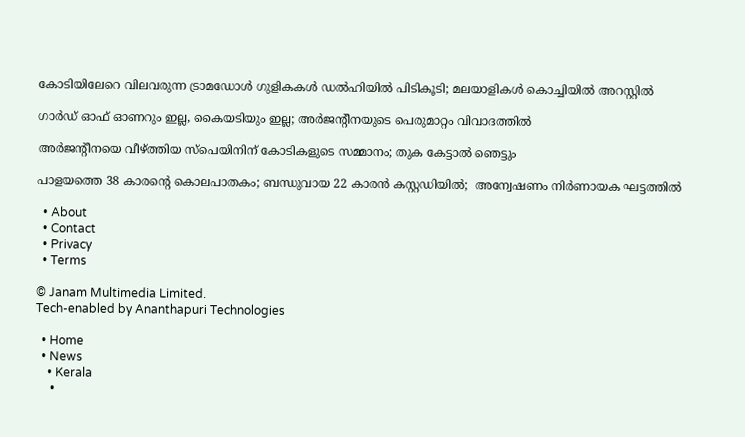കോടിയിലേറെ വിലവരുന്ന ട്രാമഡോൾ ഗുളികകൾ ഡൽഹിയിൽ പിടികൂടി; മലയാളികൾ കൊച്ചിയിൽ അറസ്റ്റിൽ

ഗാര്‍ഡ് ഓഫ് ഓണറും ഇല്ല, കൈയടിയും ഇല്ല; അര്‍ജന്റീനയുടെ പെരുമാറ്റം വിവാദത്തില്‍

അര്‍ജന്റീനയെ വീഴ്‌ത്തിയ സ്‌പെയിനിന് കോടികളുടെ സമ്മാനം; തുക കേട്ടാല്‍ ഞെട്ടും

പാളയത്തെ 38 കാരന്റെ കൊലപാതകം; ബന്ധുവായ 22 കാരൻ കസ്റ്റഡിയിൽ;  അന്വേഷണം നിർണായക ഘട്ടത്തിൽ

  • About
  • Contact
  • Privacy
  • Terms

© Janam Multimedia Limited.
Tech-enabled by Ananthapuri Technologies

  • Home
  • News
    • Kerala
    •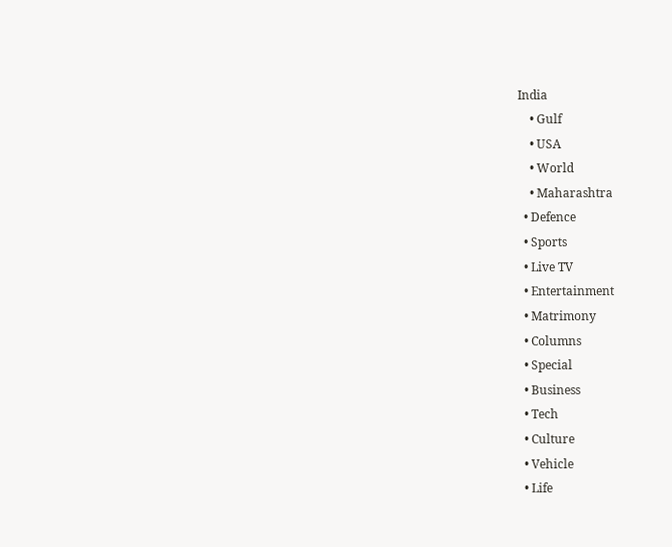India
    • Gulf
    • USA
    • World
    • Maharashtra
  • Defence
  • Sports
  • Live TV
  • Entertainment
  • Matrimony
  • Columns
  • Special
  • Business
  • Tech
  • Culture
  • Vehicle
  • Life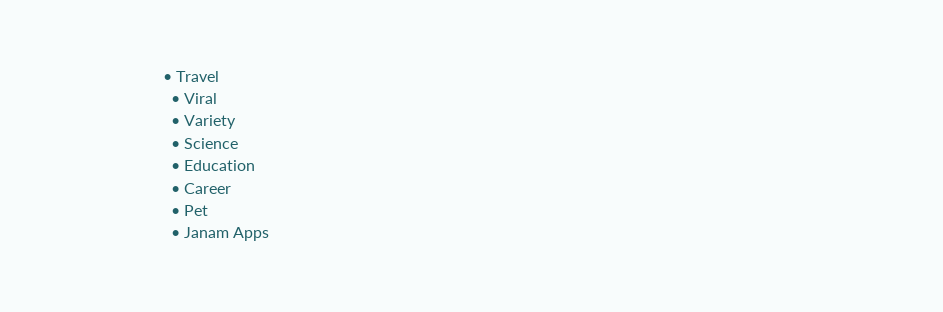• Travel
  • Viral
  • Variety
  • Science
  • Education
  • Career
  • Pet
  • Janam Apps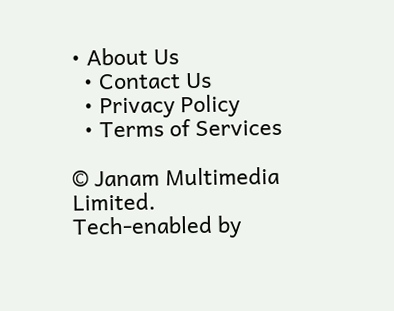• About Us
  • Contact Us
  • Privacy Policy
  • Terms of Services

© Janam Multimedia Limited.
Tech-enabled by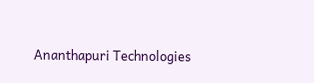Ananthapuri Technologies